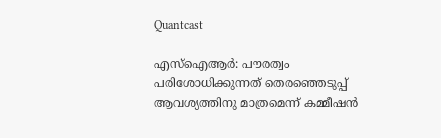Quantcast

എസ്‌ഐആര്‍: പൗരത്വം പരിശോധിക്കുന്നത് തെരഞ്ഞെടുപ്പ് ആവശ്യത്തിനു മാത്രമെന്ന് കമ്മീഷന്‍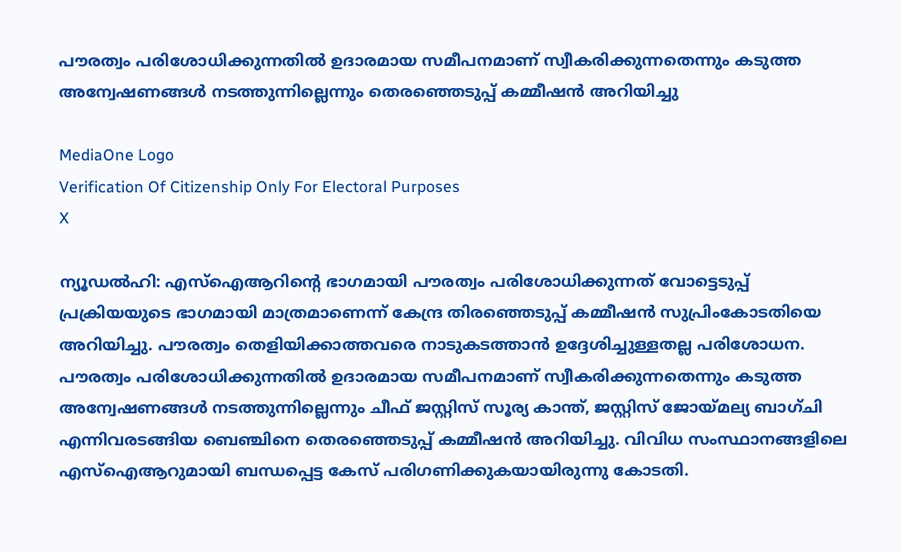പൗരത്വം പരിശോധിക്കുന്നതില്‍ ഉദാരമായ സമീപനമാണ് സ്വീകരിക്കുന്നതെന്നും കടുത്ത അന്വേഷണങ്ങള്‍ നടത്തുന്നില്ലെന്നും തെരഞ്ഞെടുപ്പ് കമ്മീഷന്‍ അറിയിച്ചു

MediaOne Logo
Verification Of Citizenship Only For Electoral Purposes
X

ന്യൂഡല്‍ഹി: എസ്‌ഐആറിന്റെ ഭാഗമായി പൗരത്വം പരിശോധിക്കുന്നത് വോട്ടെടുപ്പ് പ്രക്രിയയുടെ ഭാഗമായി മാത്രമാണെന്ന് കേന്ദ്ര തിരഞ്ഞെടുപ്പ് കമ്മീഷന്‍ സുപ്രിംകോടതിയെ അറിയിച്ചു. പൗരത്വം തെളിയിക്കാത്തവരെ നാടുകടത്താന്‍ ഉദ്ദേശിച്ചുള്ളതല്ല പരിശോധന. പൗരത്വം പരിശോധിക്കുന്നതില്‍ ഉദാരമായ സമീപനമാണ് സ്വീകരിക്കുന്നതെന്നും കടുത്ത അന്വേഷണങ്ങള്‍ നടത്തുന്നില്ലെന്നും ചീഫ് ജസ്റ്റിസ് സൂര്യ കാന്ത്, ജസ്റ്റിസ് ജോയ്മല്യ ബാഗ്ചി എന്നിവരടങ്ങിയ ബെഞ്ചിനെ തെരഞ്ഞെടുപ്പ് കമ്മീഷന്‍ അറിയിച്ചു. വിവിധ സംസ്ഥാനങ്ങളിലെ എസ്ഐആറുമായി ബന്ധപ്പെട്ട കേസ് പരിഗണിക്കുകയായിരുന്നു കോടതി.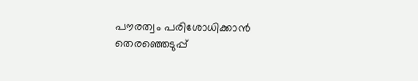പൗരത്വം പരിശോധിക്കാന്‍ തെരഞ്ഞെടുപ്പ്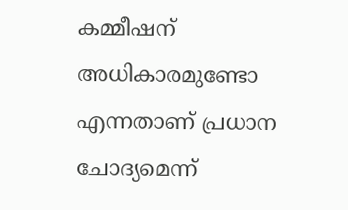കമ്മീഷന് അധികാരമുണ്ടോ എന്നതാണ് പ്രധാന ചോദ്യമെന്ന്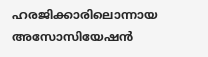ഹരജിക്കാരിലൊന്നായ അസോസിയേഷന്‍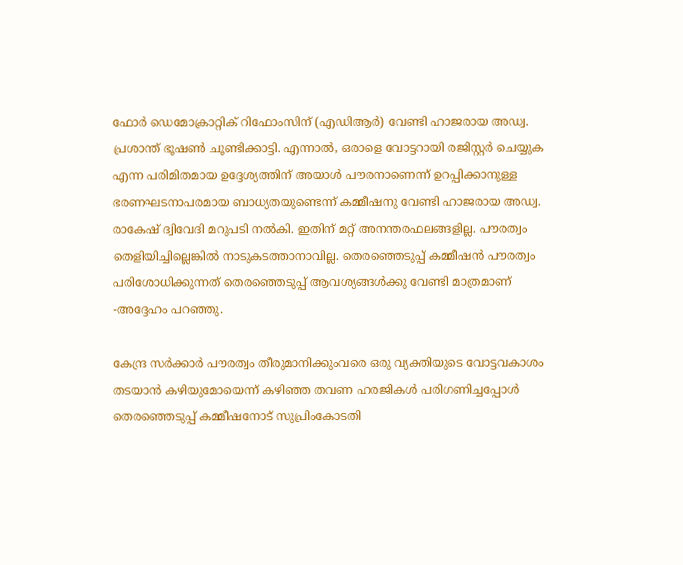ഫോര്‍ ഡെമോക്രാറ്റിക് റിഫോംസിന് (എഡിആര്‍) വേണ്ടി ഹാജരായ അഡ്വ. പ്രശാന്ത് ഭൂഷണ്‍ ചൂണ്ടിക്കാട്ടി. എന്നാല്‍, ഒരാളെ വോട്ടറായി രജിസ്റ്റര്‍ ചെയ്യുക എന്ന പരിമിതമായ ഉദ്ദേശ്യത്തിന് അയാള്‍ പൗരനാണെന്ന് ഉറപ്പിക്കാനുള്ള ഭരണഘടനാപരമായ ബാധ്യതയുണ്ടെന്ന് കമ്മീഷനു വേണ്ടി ഹാജരായ അഡ്വ. രാകേഷ് ദ്വിവേദി മറുപടി നല്‍കി. ഇതിന് മറ്റ് അനന്തരഫലങ്ങളില്ല. പൗരത്വം തെളിയിച്ചില്ലെങ്കില്‍ നാടുകടത്താനാവില്ല. തെരഞ്ഞെടുപ്പ് കമ്മീഷന്‍ പൗരത്വം പരിശോധിക്കുന്നത് തെരഞ്ഞെടുപ്പ് ആവശ്യങ്ങള്‍ക്കു വേണ്ടി മാത്രമാണ് -അദ്ദേഹം പറഞ്ഞു.

കേന്ദ്ര സര്‍ക്കാര്‍ പൗരത്വം തീരുമാനിക്കുംവരെ ഒരു വ്യക്തിയുടെ വോട്ടവകാശം തടയാന്‍ കഴിയുമോയെന്ന് കഴിഞ്ഞ തവണ ഹരജികള്‍ പരിഗണിച്ചപ്പോള്‍ തെരഞ്ഞെടുപ്പ് കമ്മീഷനോട് സുപ്രിംകോടതി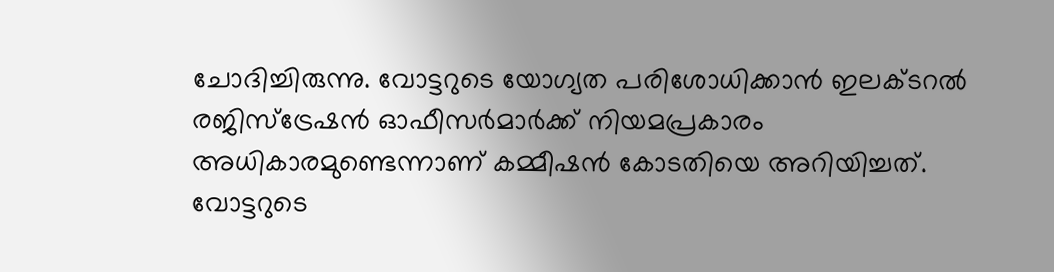ചോദിച്ചിരുന്നു. വോട്ടറുടെ യോഗ്യത പരിശോധിക്കാന്‍ ഇലക്ടറല്‍ രജിസ്ട്രേഷന്‍ ഓഫീസര്‍മാര്‍ക്ക് നിയമപ്രകാരം അധികാരമുണ്ടെന്നാണ് കമ്മീഷന്‍ കോടതിയെ അറിയിച്ചത്. വോട്ടറുടെ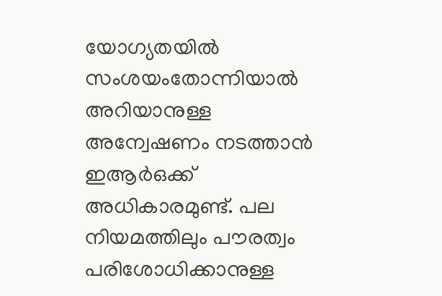യോഗ്യതയില്‍ സംശയംതോന്നിയാല്‍ അറിയാനുള്ള അന്വേഷണം നടത്താന്‍ ഇആര്‍ഒക്ക് അധികാരമുണ്ട്. പല നിയമത്തിലും പൗരത്വം പരിശോധിക്കാനുള്ള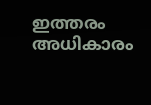ഇത്തരം അധികാരം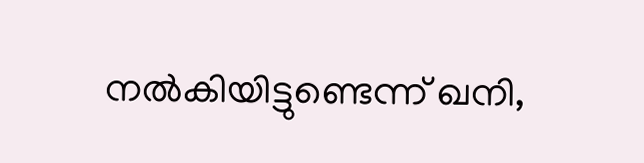നല്‍കിയിട്ടുണ്ടെന്ന് ഖനി,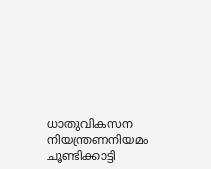ധാതുവികസന നിയന്ത്രണനിയമം ചൂണ്ടിക്കാട്ടി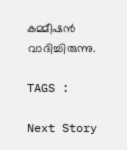കമ്മീഷന്‍ വാദിച്ചിരുന്നു.

TAGS :

Next Story